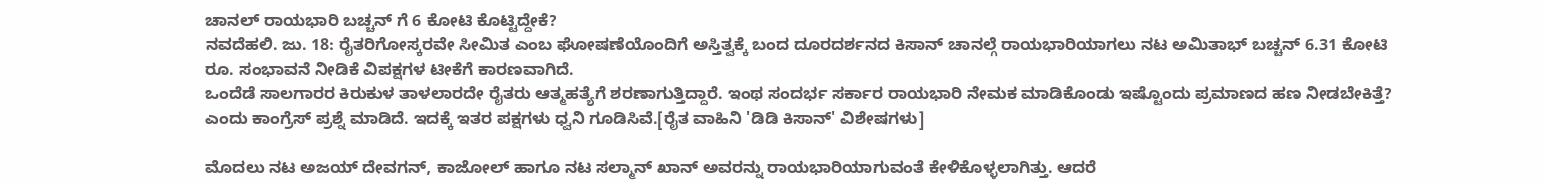ಚಾನಲ್ ರಾಯಭಾರಿ ಬಚ್ಚನ್ ಗೆ 6 ಕೋಟಿ ಕೊಟ್ಟಿದ್ದೇಕೆ?
ನವದೆಹಲಿ. ಜು. 18: ರೈತರಿಗೋಸ್ಕರವೇ ಸೀಮಿತ ಎಂಬ ಘೋಷಣೆಯೊಂದಿಗೆ ಅಸ್ತಿತ್ವಕ್ಕೆ ಬಂದ ದೂರದರ್ಶನದ ಕಿಸಾನ್ ಚಾನಲ್ಗೆ ರಾಯಭಾರಿಯಾಗಲು ನಟ ಅಮಿತಾಭ್ ಬಚ್ಚನ್ 6.31 ಕೋಟಿ ರೂ. ಸಂಭಾವನೆ ನೀಡಿಕೆ ವಿಪಕ್ಷಗಳ ಟೀಕೆಗೆ ಕಾರಣವಾಗಿದೆ.
ಒಂದೆಡೆ ಸಾಲಗಾರರ ಕಿರುಕುಳ ತಾಳಲಾರದೇ ರೈತರು ಆತ್ಮಹತ್ಯೆಗೆ ಶರಣಾಗುತ್ತಿದ್ದಾರೆ. ಇಂಥ ಸಂದರ್ಭ ಸರ್ಕಾರ ರಾಯಭಾರಿ ನೇಮಕ ಮಾಡಿಕೊಂಡು ಇಷ್ಟೊಂದು ಪ್ರಮಾಣದ ಹಣ ನೀಡಬೇಕಿತ್ತೆ? ಎಂದು ಕಾಂಗ್ರೆಸ್ ಪ್ರಶ್ನೆ ಮಾಡಿದೆ. ಇದಕ್ಕೆ ಇತರ ಪಕ್ಷಗಳು ಧ್ವನಿ ಗೂಡಿಸಿವೆ.[ರೈತ ವಾಹಿನಿ 'ಡಿಡಿ ಕಿಸಾನ್' ವಿಶೇಷಗಳು]

ಮೊದಲು ನಟ ಅಜಯ್ ದೇವಗನ್, ಕಾಜೋಲ್ ಹಾಗೂ ನಟ ಸಲ್ಮಾನ್ ಖಾನ್ ಅವರನ್ನು ರಾಯಭಾರಿಯಾಗುವಂತೆ ಕೇಳಿಕೊಳ್ಳಲಾಗಿತ್ತು. ಆದರೆ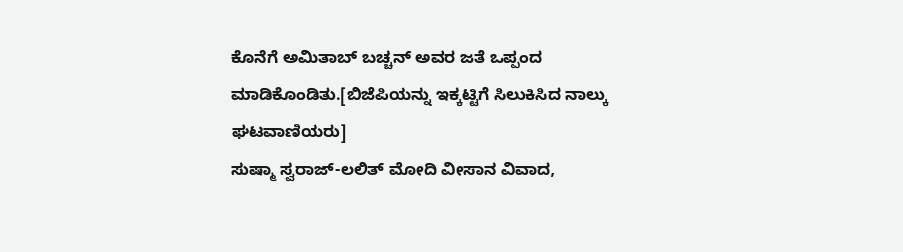ಕೊನೆಗೆ ಅಮಿತಾಬ್ ಬಚ್ಚನ್ ಅವರ ಜತೆ ಒಪ್ಪಂದ ಮಾಡಿಕೊಂಡಿತು.[ಬಿಜೆಪಿಯನ್ನು ಇಕ್ಕಟ್ಟಿಗೆ ಸಿಲುಕಿಸಿದ ನಾಲ್ಕು ಘಟವಾಣಿಯರು]
ಸುಷ್ಮಾ ಸ್ವರಾಜ್-ಲಲಿತ್ ಮೋದಿ ವೀಸಾನ ವಿವಾದ,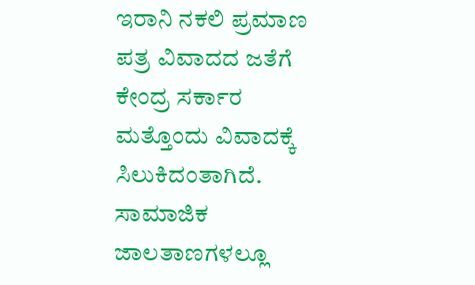ಇರಾನಿ ನಕಲಿ ಪ್ರಮಾಣ ಪತ್ರ ವಿವಾದದ ಜತೆಗೆ ಕೇಂದ್ರ ಸರ್ಕಾರ ಮತ್ತೊಂದು ವಿವಾದಕ್ಕೆ ಸಿಲುಕಿದಂತಾಗಿದೆ. ಸಾಮಾಜಿಕ ಜಾಲತಾಣಗಳಲ್ಲೂ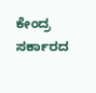ಕೇಂದ್ರ ಸರ್ಕಾರದ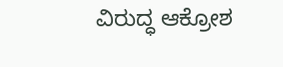ವಿರುದ್ಧ ಆಕ್ರೋಶ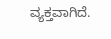ವ್ಯಕ್ತವಾಗಿದೆ.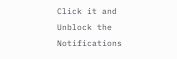Click it and Unblock the Notifications